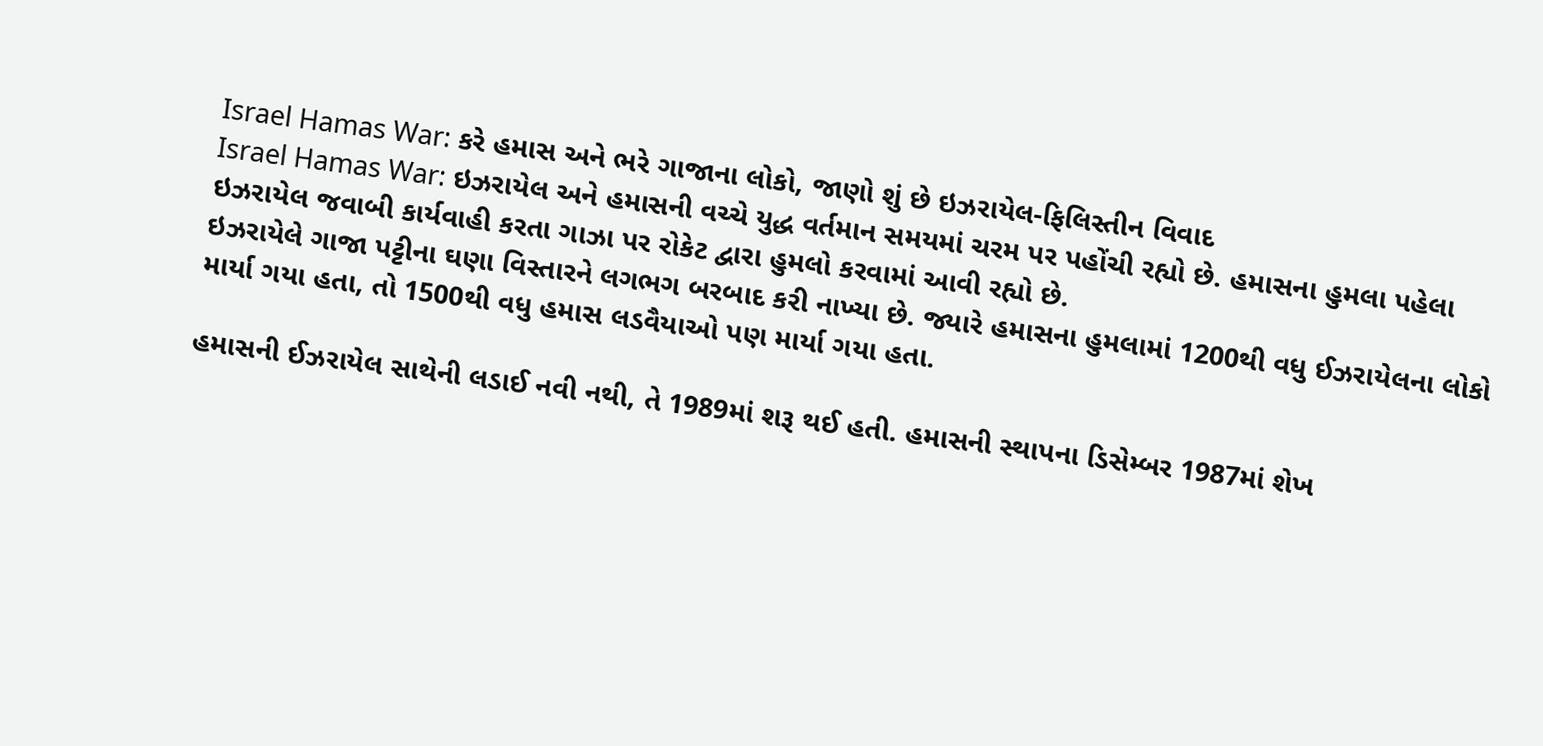Israel Hamas War: કરે હમાસ અને ભરે ગાજાના લોકો, જાણો શું છે ઇઝરાયેલ-ફિલિસ્તીન વિવાદ
Israel Hamas War: ઇઝરાયેલ અને હમાસની વચ્ચે યુદ્ધ વર્તમાન સમયમાં ચરમ પર પહોંચી રહ્યો છે. હમાસના હુમલા પહેલા ઇઝરાયેલ જવાબી કાર્યવાહી કરતા ગાઝા પર રોકેટ દ્વારા હુમલો કરવામાં આવી રહ્યો છે.
ઇઝરાયેલે ગાજા પટ્ટીના ઘણા વિસ્તારને લગભગ બરબાદ કરી નાખ્યા છે. જ્યારે હમાસના હુમલામાં 1200થી વધુ ઈઝરાયેલના લોકો માર્યા ગયા હતા, તો 1500થી વધુ હમાસ લડવૈયાઓ પણ માર્યા ગયા હતા.

હમાસની ઈઝરાયેલ સાથેની લડાઈ નવી નથી, તે 1989માં શરૂ થઈ હતી. હમાસની સ્થાપના ડિસેમ્બર 1987માં શેખ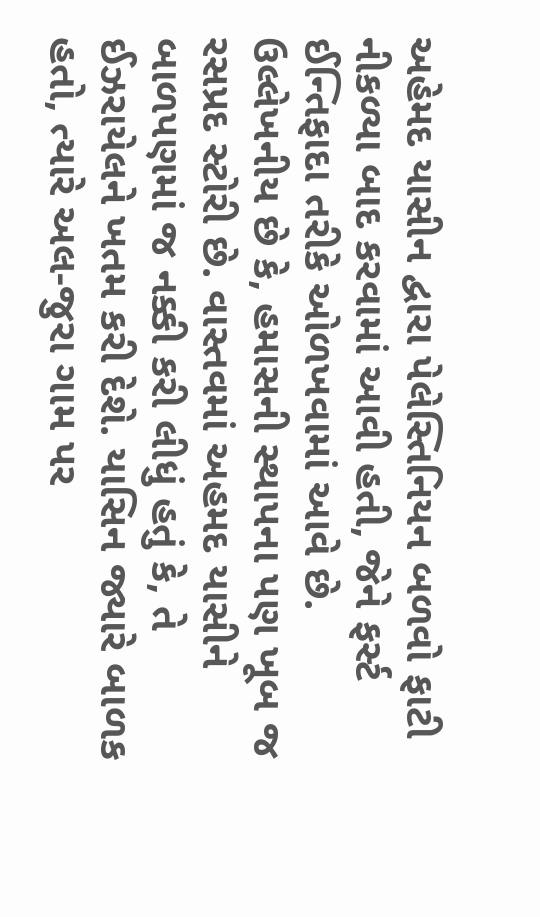અહેમદ યાસીન દ્વારા પેલેસ્તિનિયન બળવો ફાટી નીકળ્યા બાદ કરવામાં આવી હતી, જેને ફર્સ્ટ ઈન્તિફાદા તરીકે ઓળખવામાં આવે છે.
ઉલ્લેખનીય છે કે, હમાસની સ્થાપના પણ ખૂબ જ રસપ્રદ સ્ટોરી છે. વાસ્તવમાં અહમદ યાસીને બાળપણમાં જ નક્કી કરી લીધું હતું કે, તે ઈઝરાયેલને ખતમ કરી દેશે. યાસિન જ્યારે બાળક હતો, ત્યારે અલ-જુરા ગામ પર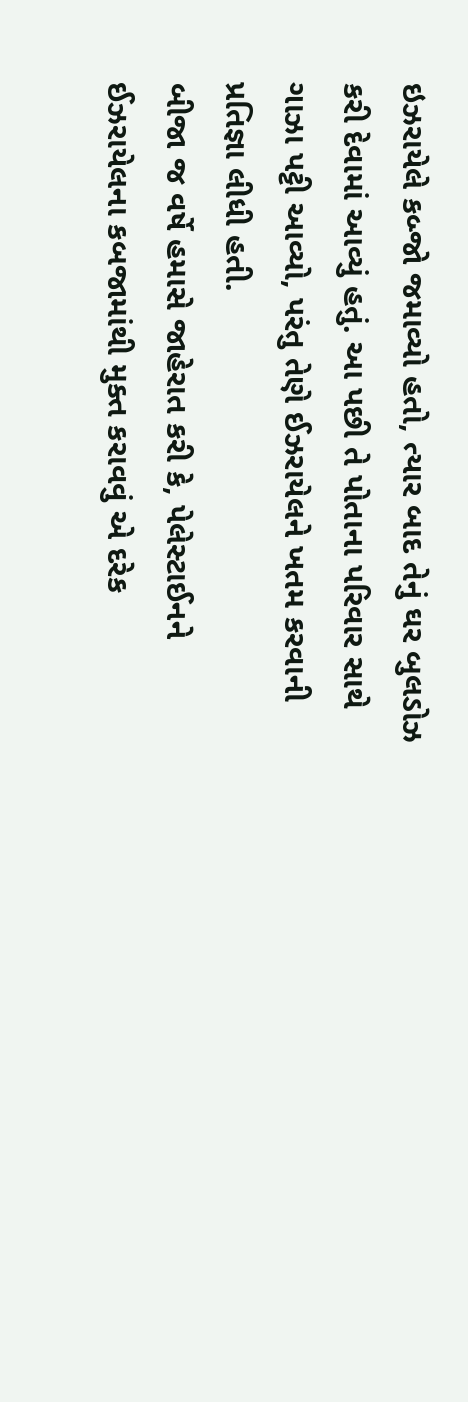ઇઝરાયેલે કબ્જો જમાવ્યો હતો, ત્યાર બાદ તેનું ઘર બુલડોઝ કરી દેવામાં આવ્યું હતું. આ પછી તે પોતાના પરિવાર સાથે ગાઝા પટ્ટી આવ્યો, પરંતુ તેણે ઈઝરાયેલને ખતમ કરવાની પ્રતિજ્ઞા લીધી હતી.
બીજા જ વર્ષે હમાસે જાહેરાત કરી કે, પેલેસ્ટાઈનને ઈઝરાયેલના કબજામાંથી મુક્ત કરાવવું એ દરેક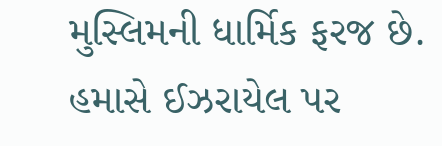મુસ્લિમની ધાર્મિક ફરજ છે. હમાસે ઈઝરાયેલ પર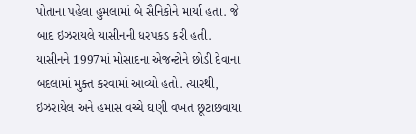પોતાના પહેલા હુમલામાં બે સૈનિકોને માર્યા હતા. જે બાદ ઇઝરાયલે યાસીનની ધરપકડ કરી હતી.
યાસીનને 1997માં મોસાદના એજન્ટોને છોડી દેવાના બદલામાં મુક્ત કરવામાં આવ્યો હતો. ત્યારથી, ઇઝરાયેલ અને હમાસ વચ્ચે ઘણી વખત છૂટાછવાયા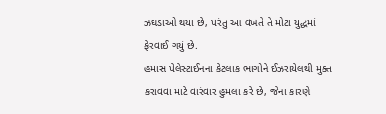ઝઘડાઓ થયા છે, પરંતુ આ વખતે તે મોટા યુદ્ધમાં ફેરવાઈ ગયું છે.
હમાસ પેલેસ્ટાઈનના કેટલાક ભાગોને ઈઝરાયેલથી મુક્ત કરાવવા માટે વારંવાર હુમલા કરે છે, જેના કારણે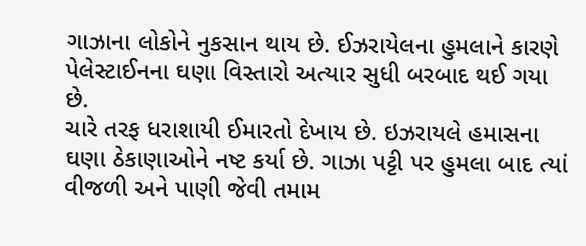ગાઝાના લોકોને નુકસાન થાય છે. ઈઝરાયેલના હુમલાને કારણે પેલેસ્ટાઈનના ઘણા વિસ્તારો અત્યાર સુધી બરબાદ થઈ ગયા છે.
ચારે તરફ ધરાશાયી ઈમારતો દેખાય છે. ઇઝરાયલે હમાસના ઘણા ઠેકાણાઓને નષ્ટ કર્યા છે. ગાઝા પટ્ટી પર હુમલા બાદ ત્યાં વીજળી અને પાણી જેવી તમામ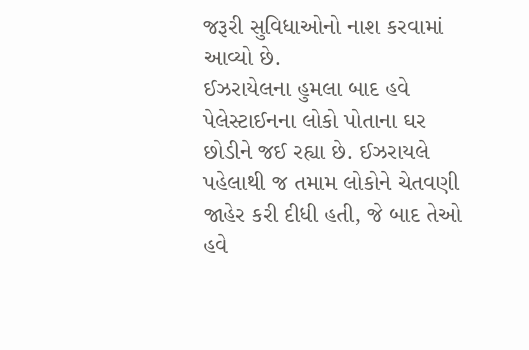જરૂરી સુવિધાઓનો નાશ કરવામાં આવ્યો છે.
ઈઝરાયેલના હુમલા બાદ હવે પેલેસ્ટાઈનના લોકો પોતાના ઘર છોડીને જઈ રહ્યા છે. ઈઝરાયલે પહેલાથી જ તમામ લોકોને ચેતવણી જાહેર કરી દીધી હતી, જે બાદ તેઓ હવે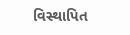વિસ્થાપિત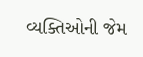વ્યક્તિઓની જેમ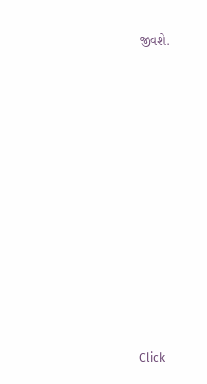જીવશે.












Click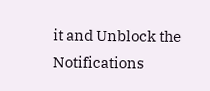it and Unblock the Notifications